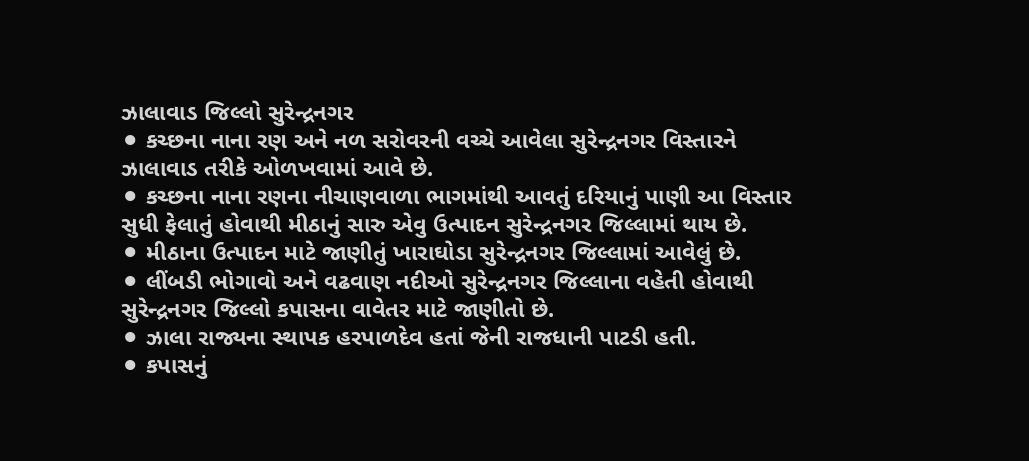ઝાલાવાડ જિલ્લો સુરેન્દ્રનગર
⚫ કચ્છના નાના રણ અને નળ સરોવરની વચ્ચે આવેલા સુરેન્દ્રનગર વિસ્તારને ઝાલાવાડ તરીકે ઓળખવામાં આવે છે.
⚫ કચ્છના નાના રણના નીચાણવાળા ભાગમાંથી આવતું દરિયાનું પાણી આ વિસ્તાર સુધી ફેલાતું હોવાથી મીઠાનું સારુ એવુ ઉત્પાદન સુરેન્દ્રનગર જિલ્લામાં થાય છે.
⚫ મીઠાના ઉત્પાદન માટે જાણીતું ખારાઘોડા સુરેન્દ્રનગર જિલ્લામાં આવેલું છે.
⚫ લીંબડી ભોગાવો અને વઢવાણ નદીઓ સુરેન્દ્રનગર જિલ્લાના વહેતી હોવાથી સુરેન્દ્રનગર જિલ્લો કપાસના વાવેતર માટે જાણીતો છે.
⚫ ઝાલા રાજ્યના સ્થાપક હરપાળદેવ હતાં જેની રાજધાની પાટડી હતી.
⚫ કપાસનું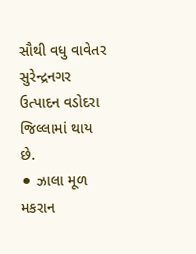સૌથી વધુ વાવેતર સુરેન્દ્રનગર ઉત્પાદન વડોદરા જિલ્લામાં થાય છે.
⚫ ઝાલા મૂળ મકરાન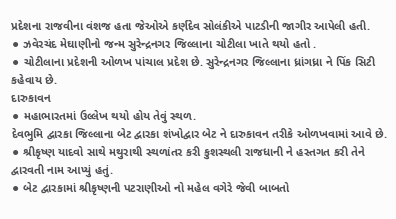પ્રદેશના રાજવીના વંશજ હતા જેઓએ કર્ણદેવ સોલંકીએ પાટડીની જાગીર આપેલી હતી.
⚫ ઝવેરચંદ મેઘાણીનો જન્મ સુરેન્દ્રનગર જિલ્લાના ચોટીલા ખાતે થયો હતો .
⚫ ચોટીલાના પ્રદેશની ઓળખ પાંચાલ પ્રદેશ છે. સુરેન્દ્રનગર જિલ્લાના ધ્રાંગધ્રા ને પિંક સિટી કહેવાય છે.
દારુકાવન
⚫ મહાભારતમાં ઉલ્લેખ થયો હોય તેવું સ્થળ.
દેવભુમિ દ્વારકા જિલ્લાના બેટ દ્વારકા શંખોદ્વાર બેટ ને દારુકાવન તરીકે ઓળખવામાં આવે છે. ⚫ શ્રીકૃષ્ણ યાદવો સાથે મથુરાથી સ્થળાંતર કરી કુશસ્થલી રાજધાની ને હસ્તગત કરી તેને દ્વારવતી નામ આપ્યું હતું.
⚫ બેટ દ્વારકામાં શ્રીકૃષ્ણની પટરાણીઓ નો મહેલ વગેરે જેવી બાબતો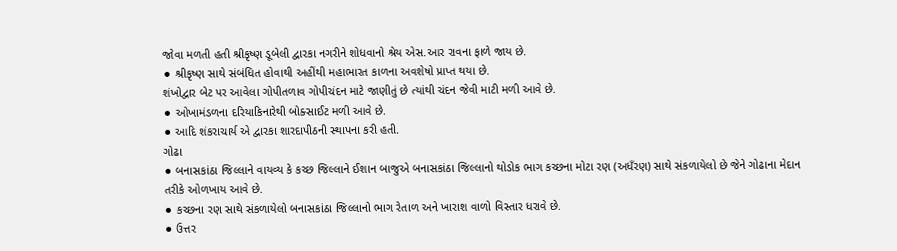જોવા મળતી હતી શ્રીકૃષ્ણ ડૂબેલી દ્વારકા નગરીને શોધવાનો શ્રેય એસ.આર રાવના ફાળે જાય છે.
⚫ શ્રીકૃષ્ણ સાથે સંબંધિત હોવાથી અહીંથી મહાભારત કાળના અવશેષો પ્રાપ્ત થયા છે.
શંખોદ્વાર બેટ પર આવેલા ગોપીતળાવ ગોપીચંદન માટે જાણીતું છે ત્યાંથી ચંદન જેવી માટી મળી આવે છે.
⚫ ઓખામંડળના દરિયાકિનારેથી બોક્સાઈટ મળી આવે છે.
⚫ આદિ શંકરાચાર્ય એ દ્વારકા શારદાપીઠની સ્થાપના કરી હતી.
ગોઢા
⚫ બનાસકાંઠા જિલ્લાને વાયવ્ય કે કચ્છ જિલ્લાને ઈશાન બાજુએ બનાસકાંઠા જિલ્લાનો થોડોક ભાગ કચ્છના મોટા રણ (અધઁરણ) સાથે સંકળાયેલો છે જેને ગોઢાના મેદાન તરીકે ઓળખાય આવે છે.
⚫ કચ્છના રણ સાથે સંકળાયેલો બનાસકાંઠા જિલ્લાનો ભાગ રેતાળ અને ખારાશ વાળો વિસ્તાર ધરાવે છે.
⚫ ઉત્તર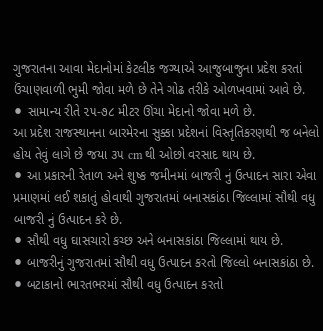ગુજરાતના આવા મેદાનોમાં કેટલીક જગ્યાએ આજુબાજુના પ્રદેશ કરતાં ઉંચાણવાળી ભુમી જોવા મળે છે તેને ગોઢ તરીકે ઓળખવામાં આવે છે.
⚫ સામાન્ય રીતે ૨૫-૭૮ મીટર ઊંચા મેદાનો જોવા મળે છે.
આ પ્રદેશ રાજસ્થાનના બારમેરના સુક્કા પ્રદેશનાં વિસ્તૃતિકરણથી જ બનેલો હોય તેવું લાગે છે જયા ૩૫ cm થી ઓછો વરસાદ થાય છે.
⚫ આ પ્રકારની રેતાળ અને શુષ્ક જમીનમાં બાજરી નું ઉત્પાદન સારા એવા પ્રમાણમાં લઈ શકાતું હોવાથી ગુજરાતમાં બનાસકાંઠા જિલ્લામાં સૌથી વધુ બાજરી નું ઉત્પાદન કરે છે.
⚫ સૌથી વધુ ઘાસચારો કચ્છ અને બનાસકાંઠા જિલ્લામાં થાય છે.
⚫ બાજરીનું ગુજરાતમાં સૌથી વધુ ઉત્પાદન કરતો જિલ્લો બનાસકાંઠા છે.
⚫ બટાકાનો ભારતભરમાં સૌથી વધુ ઉત્પાદન કરતો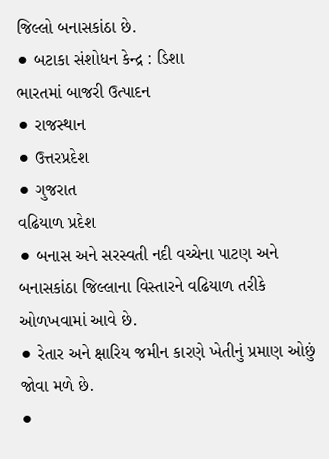જિલ્લો બનાસકાંઠા છે.
⚫ બટાકા સંશોધન કેન્દ્ર : ડિશા
ભારતમાં બાજરી ઉત્પાદન
⚫ રાજસ્થાન
⚫ ઉત્તરપ્રદેશ
⚫ ગુજરાત
વઢિયાળ પ્રદેશ
⚫ બનાસ અને સરસ્વતી નદી વચ્ચેના પાટણ અને બનાસકાંઠા જિલ્લાના વિસ્તારને વઢિયાળ તરીકે ઓળખવામાં આવે છે.
⚫ રેતાર અને ક્ષારિય જમીન કારણે ખેતીનું પ્રમાણ ઓછું જોવા મળે છે.
⚫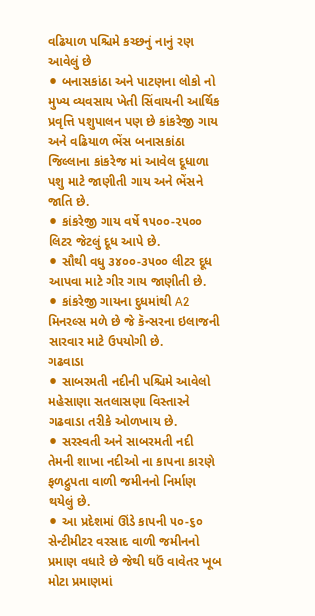વઢિયાળ પશ્ચિમે કચ્છનું નાનું રણ આવેલું છે
⚫ બનાસકાંઠા અને પાટણના લોકો નો મુખ્ય વ્યવસાય ખેતી સિંવાયની આર્થિક પ્રવૃત્તિ પશુપાલન પણ છે કાંકરેજી ગાય અને વઢિયાળ ભેંસ બનાસકાંઠા જિલ્લાના કાંકરેજ માં આવેલ દૂધાળા પશુ માટે જાણીતી ગાય અને ભેંસને જાતિ છે.
⚫ કાંકરેજી ગાય વર્ષે ૧૫૦૦-૨૫૦૦ લિટર જેટલું દૂધ આપે છે.
⚫ સૌથી વધુ ૩૪૦૦-૩૫૦૦ લીટર દૂધ આપવા માટે ગીર ગાય જાણીતી છે.
⚫ કાંકરેજી ગાયના દુધમાંથી A2 મિનરલ્સ મળે છે જે કૅન્સરના ઇલાજની સારવાર માટે ઉપયોગી છે.
ગઢવાડા
⚫ સાબરમતી નદીની પશ્ચિમે આવેલો મહેસાણા સતલાસણા વિસ્તારને ગઢવાડા તરીકે ઓળખાય છે.
⚫ સરસ્વતી અને સાબરમતી નદી તેમની શાખા નદીઓ ના કાપના કારણે ફળદ્રુપતા વાળી જમીનનો નિર્માણ થયેલું છે.
⚫ આ પ્રદેશમાં ઊંડે કાપની ૫૦-૬૦ સેન્ટીમીટર વરસાદ વાળી જમીનનો પ્રમાણ વધારે છે જેથી ઘઉં વાવેતર ખૂબ મોટા પ્રમાણમાં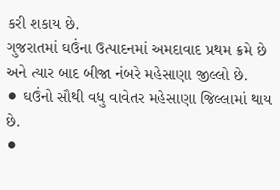કરી શકાય છે.
ગુજરાતમાં ઘઉંના ઉત્પાદનમાં અમદાવાદ પ્રથમ ક્રમે છે અને ત્યાર બાદ બીજા નંબરે મહેસાણા જીલ્લો છે.
⚫ ઘઉંનો સૌથી વધુ વાવેતર મહેસાણા જિલ્લામાં થાય છે.
⚫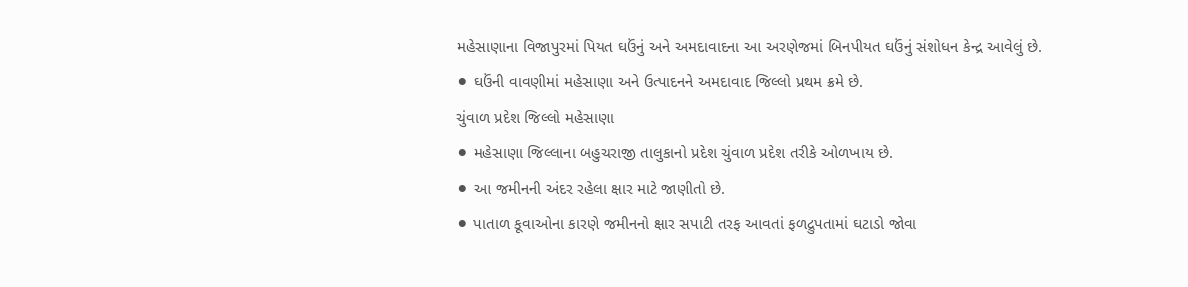મહેસાણાના વિજાપુરમાં પિયત ઘઉંનું અને અમદાવાદના આ અરણેજમાં બિનપીયત ઘઉંનું સંશોધન કેન્દ્ર આવેલું છે.
⚫ ઘઉંની વાવણીમાં મહેસાણા અને ઉત્પાદનને અમદાવાદ જિલ્લો પ્રથમ ક્રમે છે.
ચુંવાળ પ્રદેશ જિલ્લો મહેસાણા
⚫ મહેસાણા જિલ્લાના બહુચરાજી તાલુકાનો પ્રદેશ ચુંવાળ પ્રદેશ તરીકે ઓળખાય છે.
⚫ આ જમીનની અંદર રહેલા ક્ષાર માટે જાણીતો છે.
⚫ પાતાળ કૂવાઓના કારણે જમીનનો ક્ષાર સપાટી તરફ આવતાં ફળદ્રુપતામાં ઘટાડો જોવા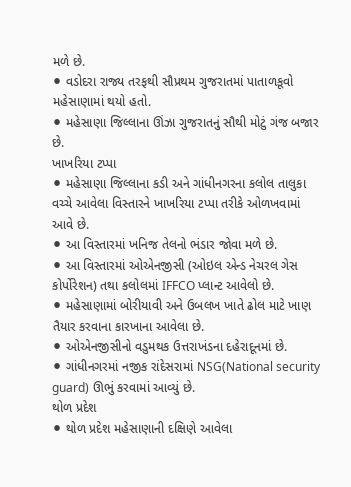મળે છે.
⚫ વડોદરા રાજ્ય તરફથી સૌપ્રથમ ગુજરાતમાં પાતાળકૂવો મહેસાણામાં થયો હતો.
⚫ મહેસાણા જિલ્લાના ઊંઝા ગુજરાતનું સૌથી મોટું ગંજ બજાર છે.
ખાખરિયા ટપ્પા
⚫ મહેસાણા જિલ્લાના કડી અને ગાંધીનગરના કલોલ તાલુકા વચ્ચે આવેલા વિસ્તારને ખાખરિયા ટપ્પા તરીકે ઓળખવામાં આવે છે.
⚫ આ વિસ્તારમાં ખનિજ તેલનો ભંડાર જોવા મળે છે.
⚫ આ વિસ્તારમાં ઓએનજીસી (ઓઇલ એન્ડ નેચરલ ગેસ કોર્પોરેશન) તથા કલોલમાં IFFCO પ્લાન્ટ આવેલો છે.
⚫ મહેસાણામાં બોરીયાવી અને ઉબલખ ખાતે ઢોલ માટે ખાણ તૈયાર કરવાના કારખાના આવેલા છે.
⚫ ઓએનજીસીનો વડુમથક ઉત્તરાખંડના દહેરાદૂનમાં છે.
⚫ ગાંધીનગરમાં નજીક રાંદેસરામાં NSG(National security guard) ઊભું કરવામાં આવ્યું છે.
થોળ પ્રદેશ
⚫ થોળ પ્રદેશ મહેસાણાની દક્ષિણે આવેલા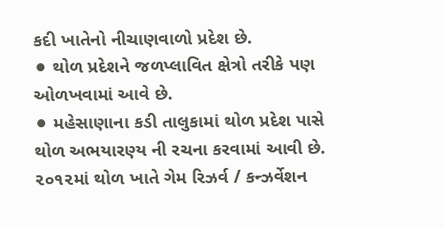કદી ખાતેનો નીચાણવાળો પ્રદેશ છે.
⚫ થોળ પ્રદેશને જળપ્લાવિત ક્ષેત્રો તરીકે પણ ઓળખવામાં આવે છે.
⚫ મહેસાણાના કડી તાલુકામાં થોળ પ્રદેશ પાસે થોળ અભયારણ્ય ની રચના કરવામાં આવી છે.
૨૦૧૨માં થોળ ખાતે ગેમ રિઝર્વ / કન્ઝર્વેશન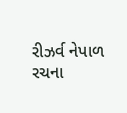રીઝર્વ નેપાળ રચના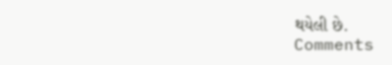થયેલી છે.
Comments